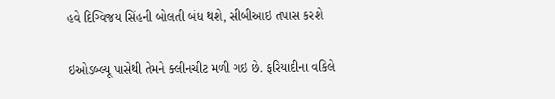હવે દિગ્વિજય સિંહની બોલતી બંધ થશે, સીબીઆઇ તપાસ કરશે

ઇઓડબ્લ્યૂ પાસેથી તેમને ક્લીનચીટ મળી ગઇ છે. ફરિયાદીના વકિલે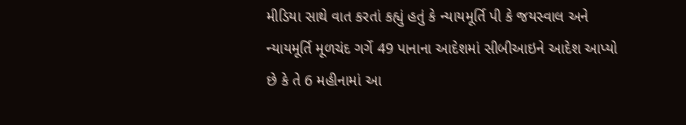મીડિયા સાથે વાત કરતાં કહ્યું હતું કે ન્યાયમૂર્તિ પી કે જયસ્વાલ અને ન્યાયમૂર્તિ મૂળચંદ ગર્ગે 49 પાનાના આદેશમાં સીબીઆઇને આદેશ આપ્યો છે કે તે 6 મહીનામાં આ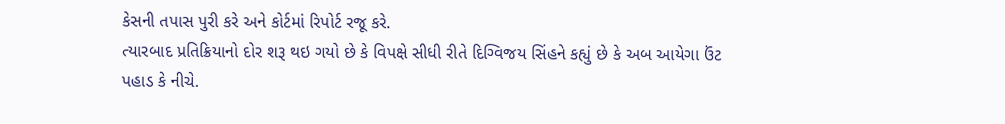કેસની તપાસ પુરી કરે અને કોર્ટમાં રિપોર્ટ રજૂ કરે.
ત્યારબાદ પ્રતિક્રિયાનો દોર શરૂ થઇ ગયો છે કે વિપક્ષે સીધી રીતે દિગ્વિજય સિંહને કહ્યું છે કે અબ આયેગા ઉંટ પહાડ કે નીચે.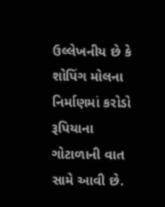ઉલ્લેખનીય છે કે શોપિંગ મોલના નિર્માણમાં કરોડો રૂપિયાના ગોટાળાની વાત સામે આવી છે.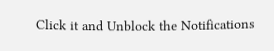Click it and Unblock the Notifications